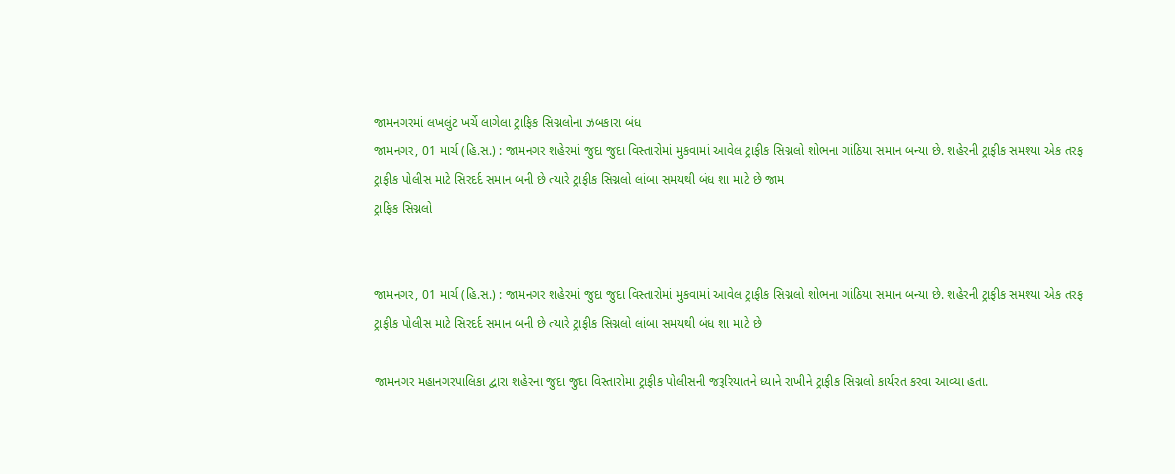જામનગરમાં લખલુંટ ખર્ચે લાગેલા ટ્રાફિક સિગ્નલોના ઝબકારા બંધ
જામનગર, 01 માર્ચ (હિ.સ.) : જામનગર શહેરમાં જુદા જુદા વિસ્તારોમાં મુકવામાં આવેલ ટ્રાફીક સિગ્નલો શોભના ગાંઠિયા સમાન બન્યા છે. શહેરની ટ્રાફીક સમશ્યા એક તરફ ટ્રાફીક પોલીસ માટે સિરદર્દ સમાન બની છે ત્યારે ટ્રાફીક સિગ્નલો લાંબા સમયથી બંધ શા માટે છે જામ
ટ્રાફિક સિગ્નલો


જામનગર, 01 માર્ચ (હિ.સ.) : જામનગર શહેરમાં જુદા જુદા વિસ્તારોમાં મુકવામાં આવેલ ટ્રાફીક સિગ્નલો શોભના ગાંઠિયા સમાન બન્યા છે. શહેરની ટ્રાફીક સમશ્યા એક તરફ ટ્રાફીક પોલીસ માટે સિરદર્દ સમાન બની છે ત્યારે ટ્રાફીક સિગ્નલો લાંબા સમયથી બંધ શા માટે છે

જામનગર મહાનગરપાલિકા દ્વારા શહેરના જુદા જુદા વિસ્તારોમા ટ્રાફીક પોલીસની જરૂરિયાતને ધ્યાને રાખીને ટ્રાફીક સિગ્નલો કાર્યરત કરવા આવ્યા હતા.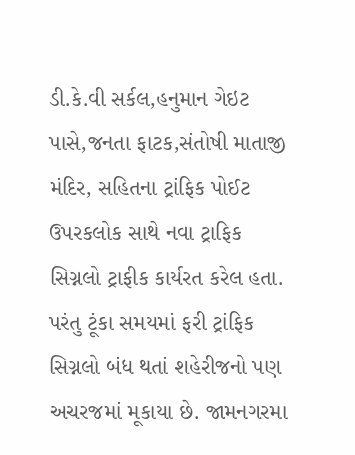ડી.કે.વી સર્કલ,હનુમાન ગેઇટ પાસે,જનતા ફાટક,સંતોષી માતાજી મંદિર, સહિતના ટ્રાંફિક પોઈટ ઉપરકલોક સાથે નવા ટ્રાફિક સિગ્નલો ટ્રાફીક કાર્યરત કરેલ હતા. પરંતુ ટૂંકા સમયમાં ફરી ટ્રાંફિક સિગ્નલો બંધ થતાં શહેરીજનો પણ અચરજમાં મૂકાયા છે. જામનગરમા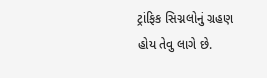ટ્રાંફિક સિગ્નલોનું ગ્રહણ હોય તેવુ લાગે છે.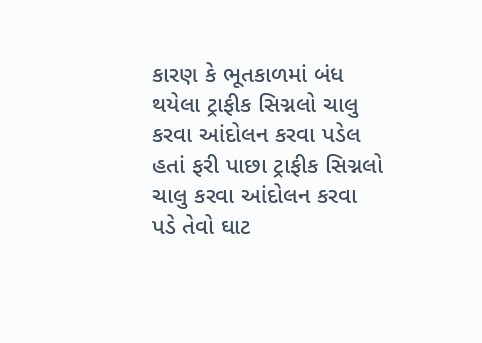કારણ કે ભૂતકાળમાં બંધ થયેલા ટ્રાફીક સિગ્નલો ચાલુ કરવા આંદોલન કરવા પડેલ હતાં ફરી પાછા ટ્રાફીક સિગ્નલો ચાલુ કરવા આંદોલન કરવા પડે તેવો ઘાટ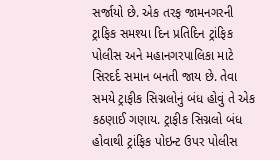સર્જાયો છે. એક તરફ જામનગરની ટ્રાફિક સમશ્યા દિન પ્રતિદિન ટ્રાંફિક પોલીસ અને મહાનગરપાલિકા માટે સિરદર્દ સમાન બનતી જાય છે. તેવા સમયે ટ્રાફીક સિગ્નલોનું બંધ હોવું તે એક કઠણાઈ ગણાય. ટ્રાફીક સિગ્નલો બંધ હોવાથી ટ્રાંફિક પોઇન્ટ ઉપર પોલીસ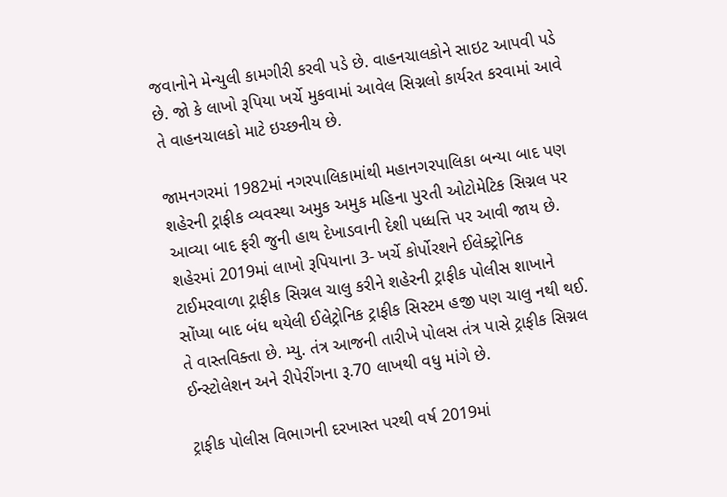જવાનોને મેન્યુલી કામગીરી કરવી પડે છે. વાહનચાલકોને સાઇટ આપવી પડે છે. જો કે લાખો રૂપિયા ખર્ચે મુકવામાં આવેલ સિગ્નલો કાર્યરત કરવામાં આવે તે વાહનચાલકો માટે ઇચ્છનીય છે.

જામનગરમાં 1982માં નગરપાલિકામાંથી મહાનગરપાલિકા બન્યા બાદ પણ શહેરની ટ્રાફીક વ્યવસ્થા અમુક અમુક મહિના પુરતી ઓટોમેટિક સિગ્નલ પર આવ્યા બાદ ફરી જુની હાથ દેખાડવાની દેશી પધ્ધત્તિ પર આવી જાય છે. શહેરમાં 2019માં લાખો રૂપિયાના 3- ખર્ચે કોર્પોરશને ઈલેક્ટ્રોનિક ટાઈમરવાળા ટ્રાફીક સિગ્નલ ચાલુ કરીને શહેરની ટ્રાફીક પોલીસ શાખાને સોંપ્યા બાદ બંધ થયેલી ઈલેટ્રોનિક ટ્રાફીક સિસ્ટમ હજી પણ ચાલુ નથી થઈ. તે વાસ્તવિક્તા છે. મ્યુ. તંત્ર આજની તારીખે પોલસ તંત્ર પાસે ટ્રાફીક સિગ્નલ ઈન્સ્ટોલેશન અને રીપેરીંગના રૂ.70 લાખથી વધુ માંગે છે.

ટ્રાફીક પોલીસ વિભાગની દરખાસ્ત પરથી વર્ષ 2019માં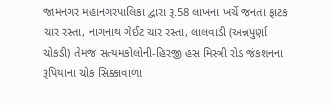જામનગર મહાનગરપાલિકા દ્વારા રૂ.58 લાખના ખર્ચે જનતા ફાટક ચાર રસ્તા, નાગનાથ ગેઈટ ચાર રસ્તા, લાલવાડી (અન્નપુર્ણા ચોકડી) તેમજ સત્યમકોલોની-હિરજી હસ મિસ્ત્રી રોડ જંકશનના રૂપિયાના ચોક સિક્કાવાળા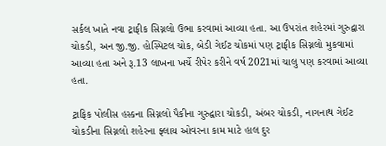સર્કલ ખાતે નવા ટ્રાફીક સિગ્નલો ઉભા કરવામાં આવ્યા હતા. આ ઉપરાંત શહેરમાં ગુરુદ્વારા ચોકડી, અન જી.જી. હોસ્પિટલ ચોક, બેડી ગેઈટ ચોકમાં પણ ટ્રાફીક સિગ્નલો મુકવામાં આવ્યા હતા અને રૂ.13 લાખના ખર્ચે રીપેર કરીને વર્ષ 2021માં ચાલુ પણ કરવામાં આવ્યા હતા.

ટ્રાફિક પોલીસ હસ્કના સિગ્નલો પૈકીના ગુરુદ્વારા ચોકડી, અંબર ચોકડી, નાગનાથ ગેઈટ ચોકડીના સિગ્નલો શહેરના ફ્લાય ઓવરના કામ માટે હાલ દુર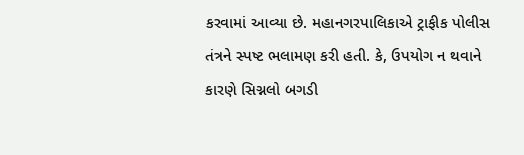કરવામાં આવ્યા છે. મહાનગરપાલિકાએ ટ્રાફીક પોલીસ તંત્રને સ્પષ્ટ ભલામણ કરી હતી. કે, ઉપયોગ ન થવાને કારણે સિગ્નલો બગડી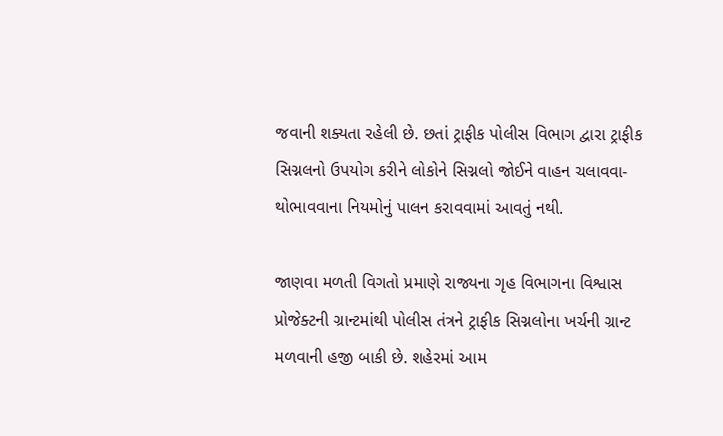જવાની શક્યતા રહેલી છે. છતાં ટ્રાફીક પોલીસ વિભાગ દ્વારા ટ્રાફીક સિગ્નલનો ઉપયોગ કરીને લોકોને સિગ્નલો જોઈને વાહન ચલાવવા- થોભાવવાના નિયમોનું પાલન કરાવવામાં આવતું નથી.

જાણવા મળતી વિગતો પ્રમાણે રાજ્યના ગૃહ વિભાગના વિશ્વાસ પ્રોજેક્ટની ગ્રાન્ટમાંથી પોલીસ તંત્રને ટ્રાફીક સિગ્નલોના ખર્ચની ગ્રાન્ટ મળવાની હજી બાકી છે. શહેરમાં આમ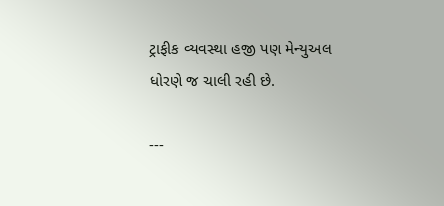ટ્રાફીક વ્યવસ્થા હજી પણ મેન્યુઅલ ધોરણે જ ચાલી રહી છે.

---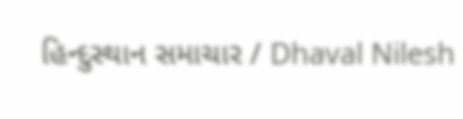હિન્દુસ્થાન સમાચાર / Dhaval Nilesh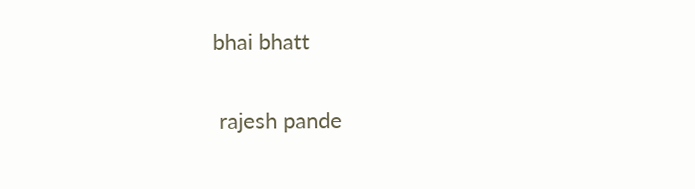bhai bhatt


 rajesh pande